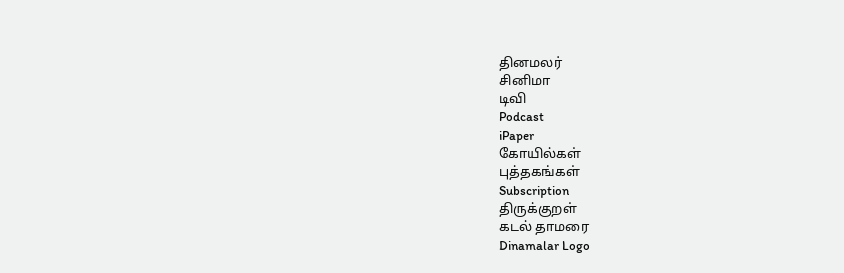தினமலர்
சினிமா
டிவி
Podcast
iPaper
கோயில்கள்
புத்தகங்கள்
Subscription
திருக்குறள்
கடல் தாமரை
Dinamalar Logo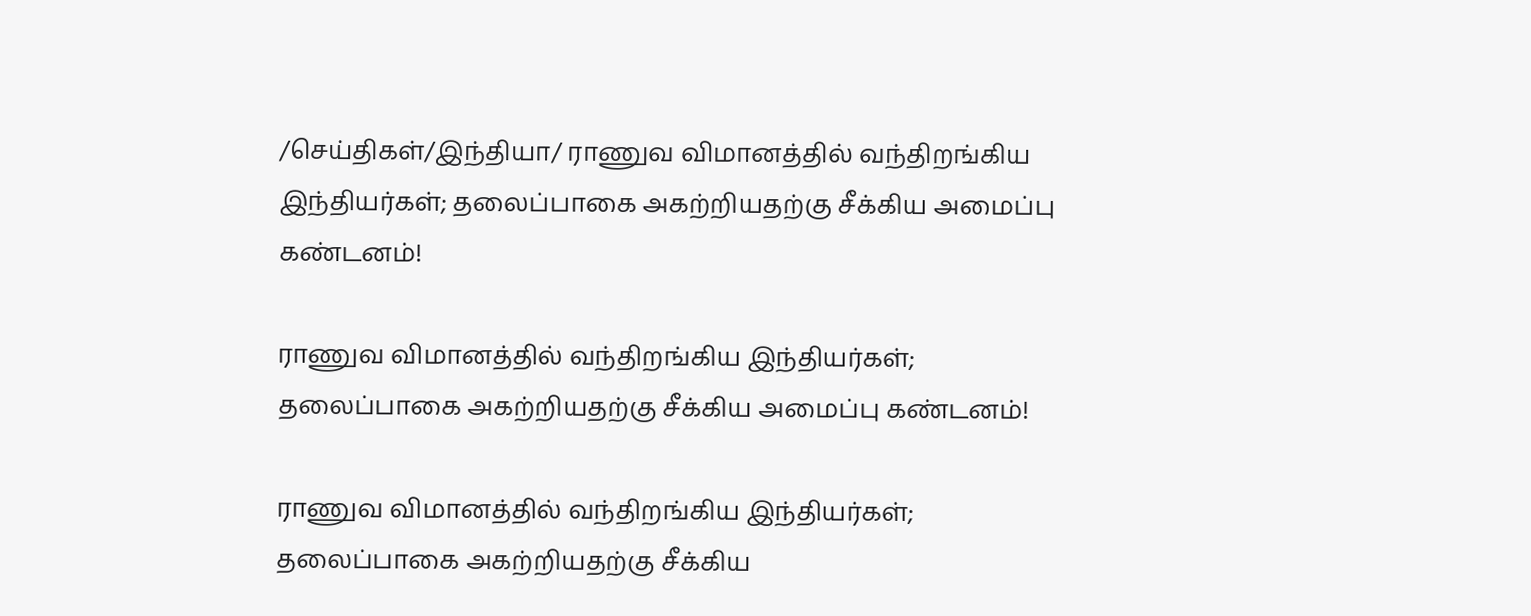/செய்திகள்/இந்தியா/ ராணுவ விமானத்தில் வந்திறங்கிய இந்தியர்கள்; தலைப்பாகை அகற்றியதற்கு சீக்கிய அமைப்பு கண்டனம்!

ராணுவ விமானத்தில் வந்திறங்கிய இந்தியர்கள்; தலைப்பாகை அகற்றியதற்கு சீக்கிய அமைப்பு கண்டனம்!

ராணுவ விமானத்தில் வந்திறங்கிய இந்தியர்கள்; தலைப்பாகை அகற்றியதற்கு சீக்கிய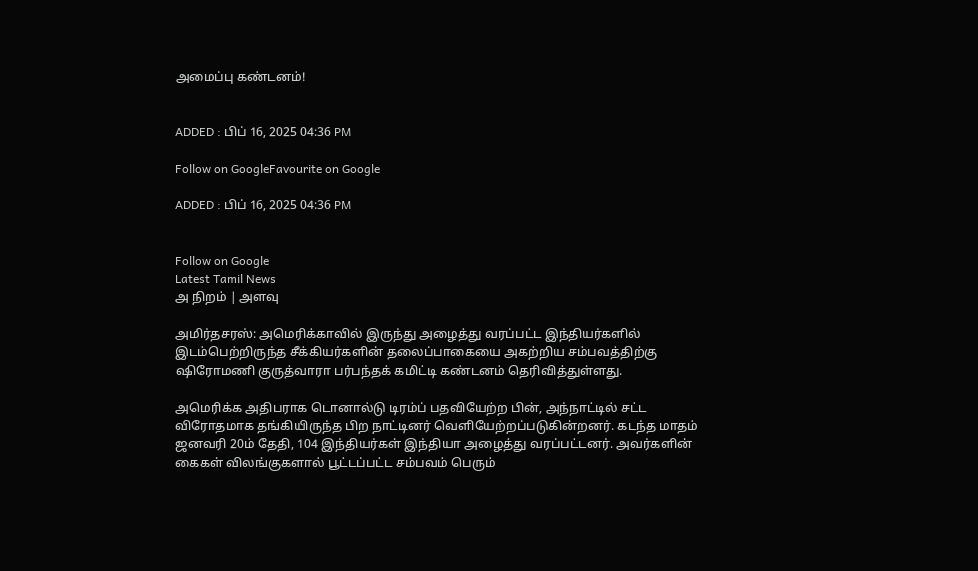அமைப்பு கண்டனம்!


ADDED : பிப் 16, 2025 04:36 PM

Follow on GoogleFavourite on Google

ADDED : பிப் 16, 2025 04:36 PM


Follow on Google
Latest Tamil News
அ நிறம் | அளவு

அமிர்தசரஸ்: அமெரிக்காவில் இருந்து அழைத்து வரப்பட்ட இந்தியர்களில் இடம்பெற்றிருந்த சீக்கியர்களின் தலைப்பாகையை அகற்றிய சம்பவத்திற்கு ஷிரோமணி குருத்வாரா பர்பந்தக் கமிட்டி கண்டனம் தெரிவித்துள்ளது.

அமெரிக்க அதிபராக டொனால்டு டிரம்ப் பதவியேற்ற பின், அந்நாட்டில் சட்ட விரோதமாக தங்கியிருந்த பிற நாட்டினர் வெளியேற்றப்படுகின்றனர். கடந்த மாதம் ஜனவரி 20ம் தேதி, 104 இந்தியர்கள் இந்தியா அழைத்து வரப்பட்டனர். அவர்களின் கைகள் விலங்குகளால் பூட்டப்பட்ட சம்பவம் பெரும்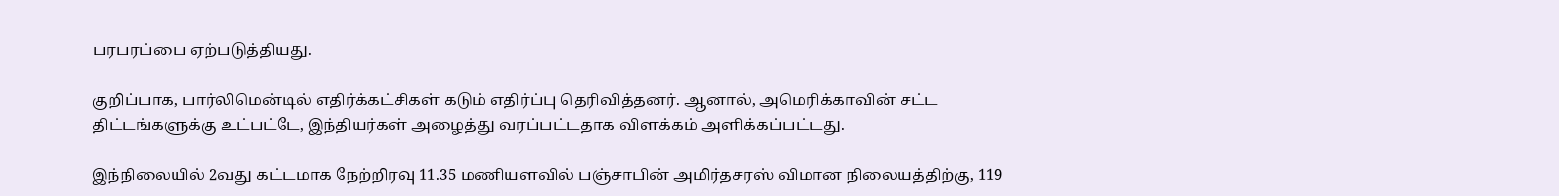பரபரப்பை ஏற்படுத்தியது.

குறிப்பாக, பார்லிமென்டில் எதிர்க்கட்சிகள் கடும் எதிர்ப்பு தெரிவித்தனர். ஆனால், அமெரிக்காவின் சட்ட திட்டங்களுக்கு உட்பட்டே, இந்தியர்கள் அழைத்து வரப்பட்டதாக விளக்கம் அளிக்கப்பட்டது.

இந்நிலையில் 2வது கட்டமாக நேற்றிரவு 11.35 மணியளவில் பஞ்சாபின் அமிர்தசரஸ் விமான நிலையத்திற்கு, 119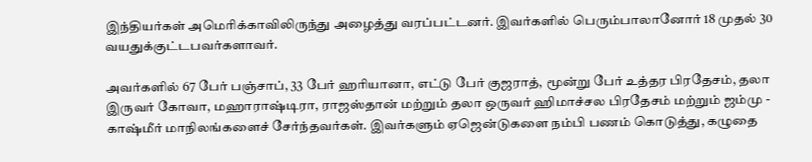இந்தியர்கள் அமெரிக்காவிலிருந்து அழைத்து வரப்பட்டனர். இவர்களில் பெரும்பாலானோர் 18 முதல் 30 வயதுக்குட்டபவர்களாவர்.

அவர்களில் 67 பேர் பஞ்சாப், 33 பேர் ஹரியானா, எட்டு பேர் குஜராத், மூன்று பேர் உத்தர பிரதேசம், தலா இருவர் கோவா, மஹாராஷ்டிரா, ராஜஸ்தான் மற்றும் தலா ஒருவர் ஹிமாச்சல பிரதேசம் மற்றும் ஜம்மு - காஷ்மீர் மாநிலங்களைச் சேர்ந்தவர்கள். இவர்களும் ஏஜென்டுகளை நம்பி பணம் கொடுத்து, கழுதை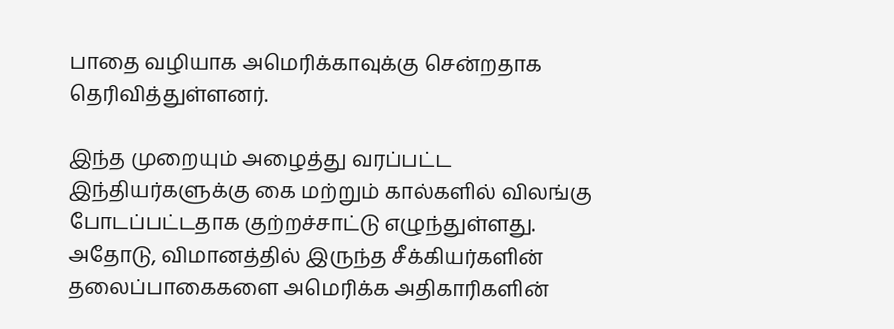பாதை வழியாக அமெரிக்காவுக்கு சென்றதாக தெரிவித்துள்ளனர்.

இந்த முறையும் அழைத்து வரப்பட்ட இந்தியர்களுக்கு கை மற்றும் கால்களில் விலங்கு போடப்பட்டதாக குற்றச்சாட்டு எழுந்துள்ளது. அதோடு, விமானத்தில் இருந்த சீக்கியர்களின் தலைப்பாகைகளை அமெரிக்க அதிகாரிகளின்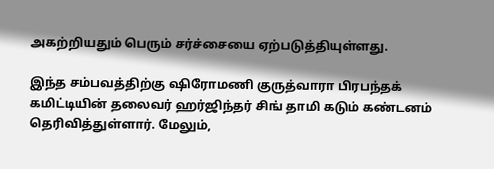அகற்றியதும் பெரும் சர்ச்சையை ஏற்படுத்தியுள்ளது.

இந்த சம்பவத்திற்கு ஷிரோமணி குருத்வாரா பிரபந்தக் கமிட்டியின் தலைவர் ஹர்ஜிந்தர் சிங் தாமி கடும் கண்டனம் தெரிவித்துள்ளார். மேலும்,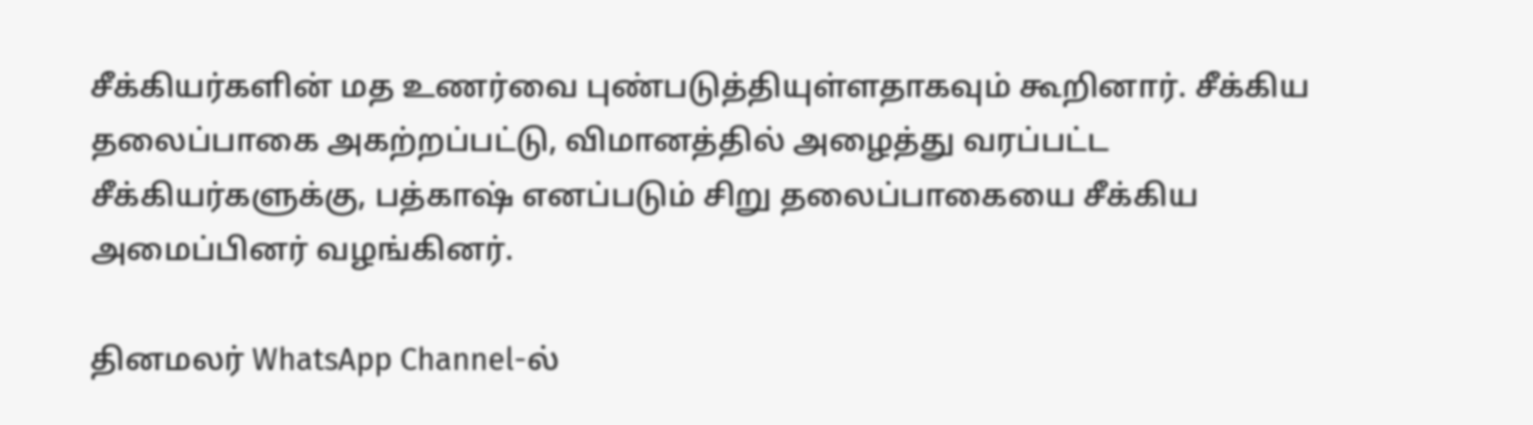சீக்கியர்களின் மத உணர்வை புண்படுத்தியுள்ளதாகவும் கூறினார். சீக்கிய தலைப்பாகை அகற்றப்பட்டு, விமானத்தில் அழைத்து வரப்பட்ட சீக்கியர்களுக்கு, பத்காஷ் எனப்படும் சிறு தலைப்பாகையை சீக்கிய அமைப்பினர் வழங்கினர்.

தினமலர் WhatsApp Channel-ல்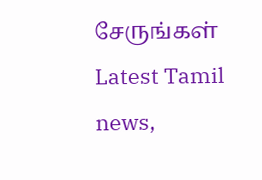சேருங்கள்
Latest Tamil news,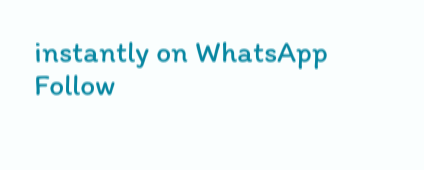instantly on WhatsApp
Follow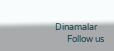Dinamalar
      Follow us